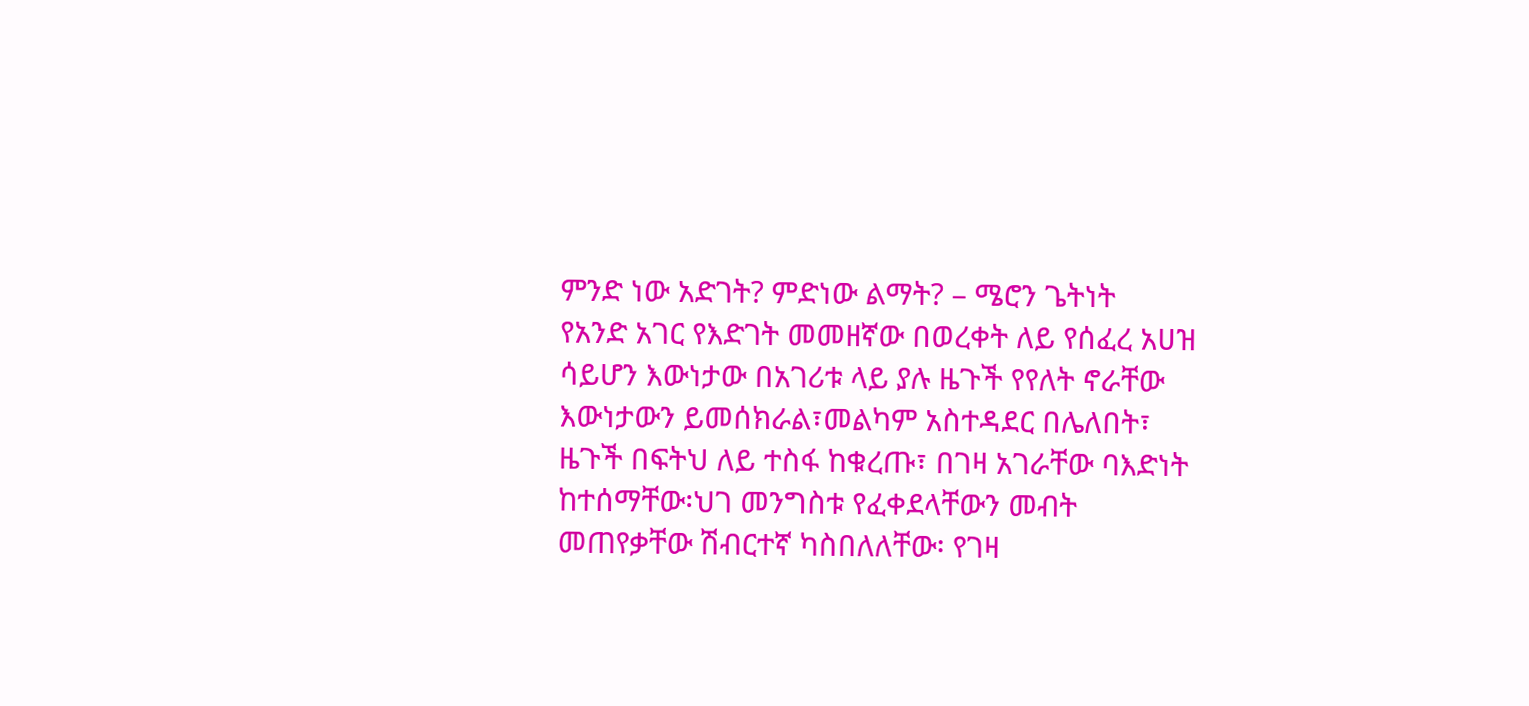ምንድ ነው አድገት? ምድነው ልማት? – ሜሮን ጌትነት
የአንድ አገር የእድገት መመዘኛው በወረቀት ለይ የሰፈረ አሀዝ ሳይሆን እውነታው በአገሪቱ ላይ ያሉ ዜጉች የየለት ኖራቸው እውነታውን ይመሰክራል፣መልካም አስተዳደር በሌለበት፣ ዜጉች በፍትህ ለይ ተስፋ ከቁረጡ፣ በገዛ አገራቸው ባእድነት ከተሰማቸው፡ህገ መንግስቱ የፈቀደላቸውን መብት መጠየቃቸው ሽብርተኛ ካስበለለቸው፡ የገዛ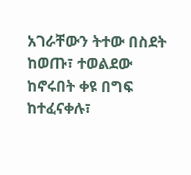አገራቸውን ትተው በስደት ከወጡ፣ ተወልደው ከኖሩበት ቀዩ በግፍ ከተፈናቀሉ፣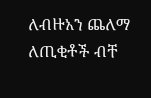ለብዙአን ጨለማ ለጢቂቶች ብቸ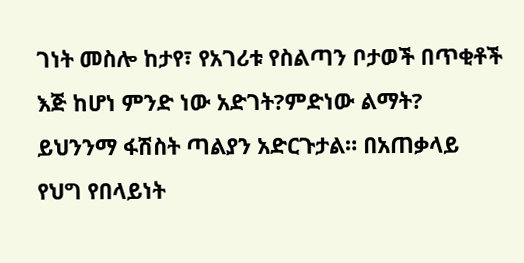ገነት መስሎ ከታየ፣ የአገሪቱ የስልጣን ቦታወች በጥቂቶች እጅ ከሆነ ምንድ ነው አድገት?ምድነው ልማት? ይህንንማ ፋሽስት ጣልያን አድርጉታል። በአጠቃላይ የህግ የበላይነት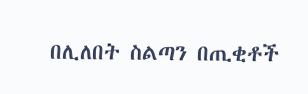በሊለበት ስልጣን በጢቂቶች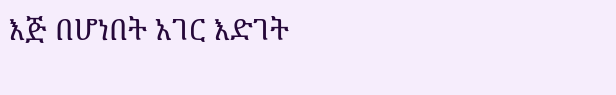እጅ በሆነበት አገር እድገት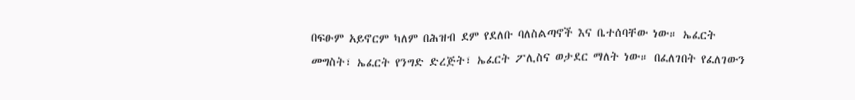በፍፁም አይኖርም ካለም በሕዝብ ደም የደለቡ ባለስልጣኖች እና ቤተሰባቸው ነው። ኤፈርት መግስት፣ ኤፈርት የንግድ ድረጅት፣ ኤፈርት ፖሊስና ወታደር ማለት ነው። በፈለገበት የፈለገውን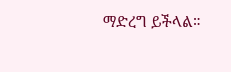ማድረግ ይችላል።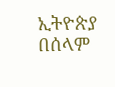ኢትዮጵያ በሰላም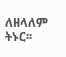ለዘላለም ትኑር፡፡